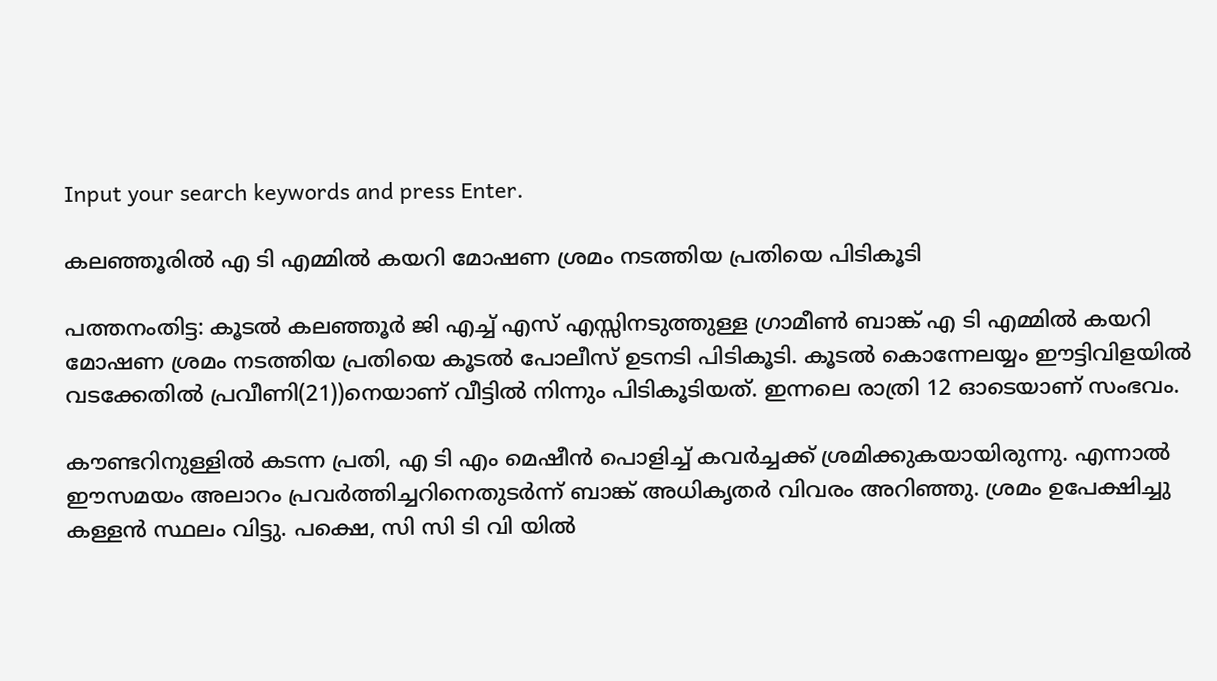Input your search keywords and press Enter.

കലഞ്ഞൂരില്‍ എ ടി എമ്മിൽ കയറി മോഷണ ശ്രമം നടത്തിയ പ്രതിയെ പിടികൂടി

പത്തനംതിട്ട: കൂടൽ കലഞ്ഞൂർ ജി എച്ച് എസ് എസ്സിനടുത്തുള്ള ഗ്രാമീൺ ബാങ്ക് എ ടി എമ്മിൽ കയറി മോഷണ ശ്രമം നടത്തിയ പ്രതിയെ കൂടൽ പോലീസ് ഉടനടി പിടികൂടി. കൂടൽ കൊന്നേലയ്യം ഈട്ടിവിളയിൽ വടക്കേതിൽ പ്രവീണി(21))നെയാണ്‌ വീട്ടിൽ നിന്നും പിടികൂടിയത്. ഇന്നലെ രാത്രി 12 ഓടെയാണ്‌ സംഭവം.

കൗണ്ടറിനുള്ളിൽ കടന്ന പ്രതി, എ ടി എം മെഷീൻ പൊളിച്ച് കവർച്ചക്ക് ശ്രമിക്കുകയായിരുന്നു. എന്നാൽ ഈസമയം അലാറം പ്രവർത്തിച്ചറിനെതുടർന്ന് ബാങ്ക് അധികൃതർ വിവരം അറിഞ്ഞു. ശ്രമം ഉപേക്ഷിച്ചു കള്ളൻ സ്ഥലം വിട്ടു. പക്ഷെ, സി സി ടി വി യിൽ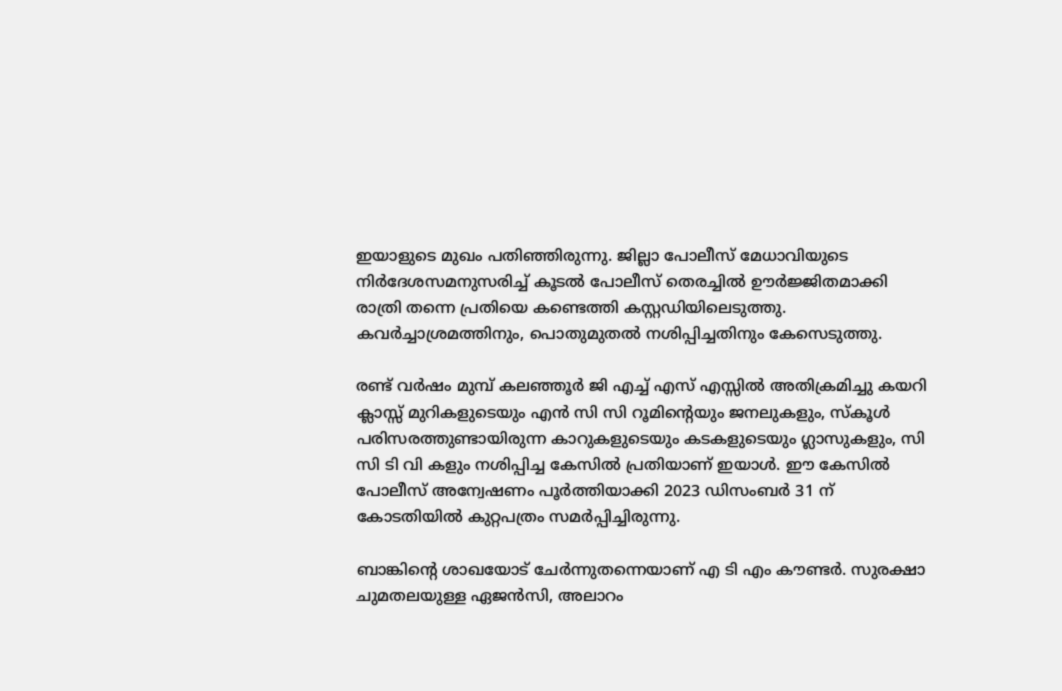ഇയാളുടെ മുഖം പതിഞ്ഞിരുന്നു. ജില്ലാ പോലീസ് മേധാവിയുടെ നിർദേശസമനുസരിച്ച് കൂടൽ പോലീസ് തെരച്ചിൽ ഊർജ്ജിതമാക്കി രാത്രി തന്നെ പ്രതിയെ കണ്ടെത്തി കസ്റ്റഡിയിലെടുത്തു. കവർച്ചാശ്രമത്തിനും, പൊതുമുതൽ നശിപ്പിച്ചതിനും കേസെടുത്തു.

രണ്ട് വർഷം മുമ്പ് കലഞ്ഞൂർ ജി എച്ച് എസ് എസ്സിൽ അതിക്രമിച്ചു കയറി ക്ലാസ്സ്‌ മുറികളുടെയും എൻ സി സി റൂമിന്റെയും ജനലുകളും, സ്കൂൾ പരിസരത്തുണ്ടായിരുന്ന കാറുകളുടെയും കടകളുടെയും ഗ്ലാസുകളും, സി സി ടി വി കളും നശിപ്പിച്ച കേസിൽ പ്രതിയാണ് ഇയാൾ. ഈ കേസിൽ പോലീസ് അന്വേഷണം പൂർത്തിയാക്കി 2023 ഡിസംബർ 31 ന് കോടതിയിൽ കുറ്റപത്രം സമർപ്പിച്ചിരുന്നു.

ബാങ്കിന്റെ ശാഖയോട് ചേർന്നുതന്നെയാണ് എ ടി എം കൗണ്ടർ. സുരക്ഷാ ചുമതലയുള്ള ഏജൻസി, അലാറം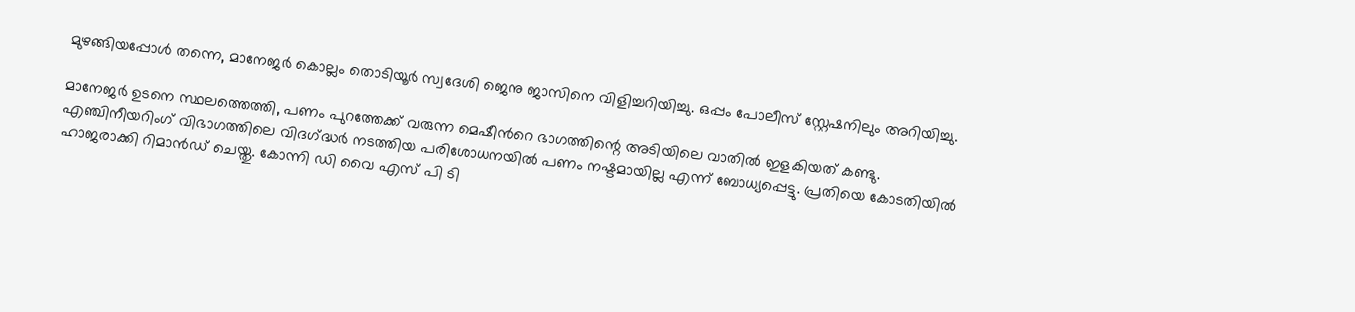മുഴങ്ങിയപ്പോൾ തന്നെ, മാനേജർ കൊല്ലം തൊടിയൂർ സ്വദേശി ജെനു ജാസിനെ വിളിച്ചറിയിച്ചു. ഒപ്പം പോലീസ് സ്റ്റേഷനിലും അറിയിച്ചു.

മാനേജർ ഉടനെ സ്ഥലത്തെത്തി, പണം പുറത്തേക്ക് വരുന്ന മെഷീൻറെ ഭാഗത്തിന്റെ അടിയിലെ വാതിൽ ഇളകിയത് കണ്ടു. എഞ്ചിനീയറിംഗ് വിഭാഗത്തിലെ വിദഗ്‌ദ്ധർ നടത്തിയ പരിശോധനയിൽ പണം നഷ്ടമായില്ല എന്ന് ബോധ്യപ്പെട്ടു. പ്രതിയെ കോടതിയിൽ ഹാജരാക്കി റിമാൻഡ് ചെയ്തു. കോന്നി ഡി വൈ എസ് പി ടി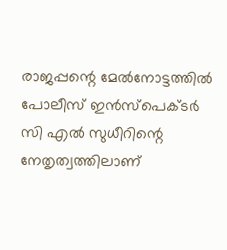രാജപ്പന്റെ മേൽനോട്ടത്തിൽ പോലീസ് ഇൻസ്‌പെക്ടർ സി എൽ സുധീറിന്റെ നേതൃത്വത്തിലാണ്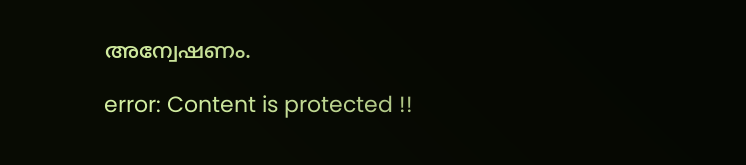അന്വേഷണം.

error: Content is protected !!